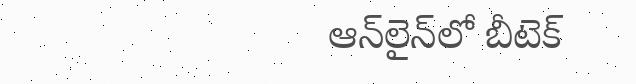ఆన్‌లైన్‌లో బీటెక్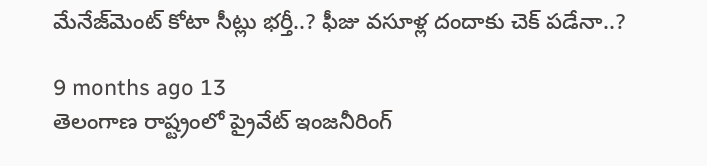మేనేజ్‌మెంట్ కోటా సీట్లు భర్తీ..? ఫీజు వసూళ్ల దందాకు చెక్ పడేనా..?

9 months ago 13
తెలంగాణ రాష్ట్రంలో ప్రైవేట్ ఇంజనీరింగ్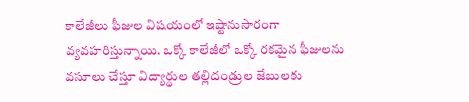కాలేజీలు ఫీజుల విషయంలో ఇష్టానుసారంగా వ్యవహరిస్తున్నాయి. ఒక్కో కాలేజీలో ఒక్కో రకమైన ఫీజులను వసూలు చేస్తూ విద్యార్థుల తల్లిదండ్రుల జేబులకు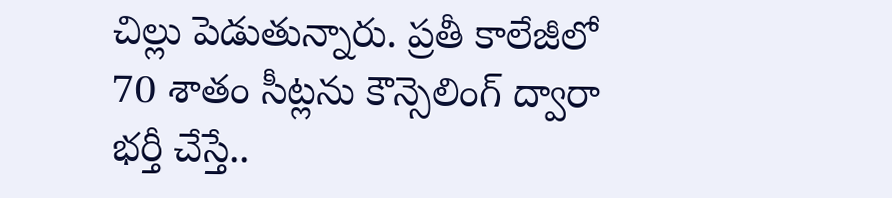చిల్లు పెడుతున్నారు. ప్రతీ కాలేజీలో 70 శాతం సీట్లను కౌన్సెలింగ్ ద్వారా భర్తీ చేస్తే..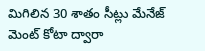మిగిలిన 30 శాతం సీట్లు మేనేజ్ మెంట్ కోటా ద్వారా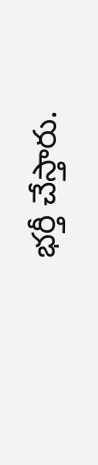భర్తీ చేస్తారు.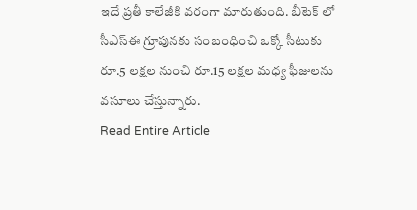ఇదే ప్రతీ కాలేజీకి వరంగా మారుతుంది. బీటెక్ లో సీఎస్ఈ గ్రూపునకు సంబంధించి ఒక్కో సీటుకు రూ.5 లక్షల నుంచి రూ.15 లక్షల మధ్య ఫీజులను వసూలు చేస్తున్నారు.
Read Entire Article